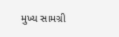મુખ્ય સામગ્રી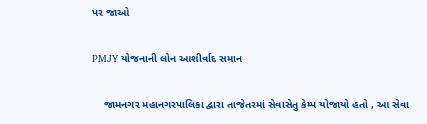પર જાઓ

PMJY યોજનાની લોન આશીર્વાદ સમાન

    જામનગર મહાનગરપાલિકા દ્વારા તાજેતરમાં સેવાસેતુ કેમ્પ યોજાયો હતો , આ સેવા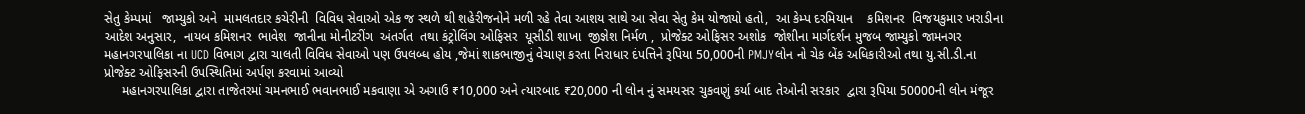સેતુ કેમ્પમાં   જામ્યુકો અને  મામલતદાર કચેરીની  વિવિધ સેવાઓ એક જ સ્થળે થી શહેરીજનોને મળી રહે તેવા આશય સાથે આ સેવા સેતુ કેમ યોજાયો હતો,  આ કેમ્પ દરમિયાન    કમિશનર  વિજયકુમાર ખરાડીના આદેશ અનુસાર,  નાયબ કમિશનર  ભાવેશ  જાનીના મોનીટરીંગ  અંતર્ગત  તથા કંટ્રોલિંગ ઓફિસર  યૂસીડી શાખા  જીજ્ઞેશ નિર્મળ ,  પ્રોજેક્ટ ઓફિસર અશોક  જોશીના માર્ગદર્શન મુજબ જામ્યુકો જામનગર મહાનગરપાલિકા ના UCD વિભાગ દ્વારા ચાલતી વિવિધ સેવાઓ પણ ઉપલબ્ધ હોય ,જેમાં શાકભાજીનું વેચાણ કરતા નિરાધાર દંપત્તિને રૂપિયા 50,000ની PMJYલોન નો ચેક બેંક અધિકારીઓ તથા યુ.સી.ડી.ના પ્રોજેક્ટ ઓફિસરની ઉપસ્થિતિમાં અર્પણ કરવામાં આવ્યો
     મહાનગરપાલિકા દ્વારા તાજેતરમાં ચમનભાઈ ભવાનભાઈ મકવાણા એ અગાઉ ₹10,000 અને ત્યારબાદ ₹20,000 ની લોન નું સમયસર ચુકવણું કર્યા બાદ તેઓની સરકાર  દ્વારા રૂપિયા 50000ની લોન મંજૂર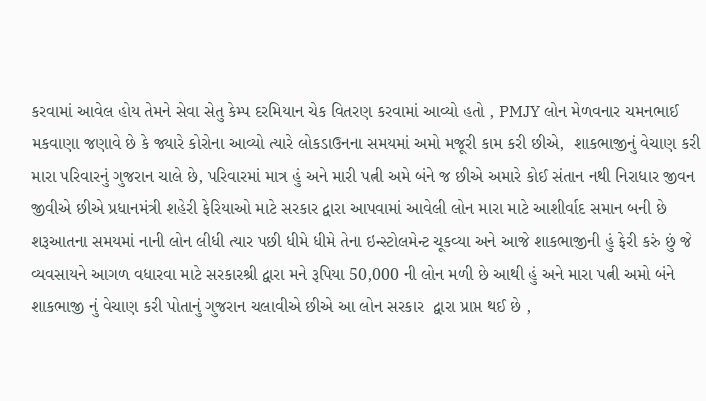કરવામાં આવેલ હોય તેમને સેવા સેતુ કેમ્પ દરમિયાન ચેક વિતરણ કરવામાં આવ્યો હતો , PMJY લોન મેળવનાર ચમનભાઈ મકવાણા જણાવે છે કે જ્યારે કોરોના આવ્યો ત્યારે લોકડાઉનના સમયમાં અમો મજૂરી કામ કરી છીએ,  શાકભાજીનું વેચાણ કરી મારા પરિવારનું ગુજરાન ચાલે છે, પરિવારમાં માત્ર હું અને મારી પત્ની અમે બંને જ છીએ અમારે કોઈ સંતાન નથી નિરાધાર જીવન જીવીએ છીએ પ્રધાનમંત્રી શહેરી ફેરિયાઓ માટે સરકાર દ્વારા આપવામાં આવેલી લોન મારા માટે આશીર્વાદ સમાન બની છે શરૂઆતના સમયમાં નાની લોન લીધી ત્યાર પછી ધીમે ધીમે તેના ઇન્સ્ટોલમેન્ટ ચૂકવ્યા અને આજે શાકભાજીની હું ફેરી કરું છું જે વ્યવસાયને આગળ વધારવા માટે સરકારશ્રી દ્વારા મને રૂપિયા 50,000 ની લોન મળી છે આથી હું અને મારા પત્ની અમો બંને શાકભાજી નું વેચાણ કરી પોતાનું ગુજરાન ચલાવીએ છીએ આ લોન સરકાર  દ્વારા પ્રાપ્ત થઈ છે ,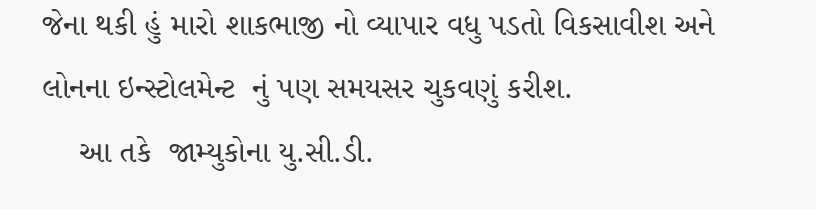જેના થકી હું મારો શાકભાજી નો વ્યાપાર વધુ પડતો વિકસાવીશ અને લોનના ઇન્સ્ટોલમેન્ટ  નું પણ સમયસર ચુકવણું કરીશ.
    આ તકે  જામ્યુકોના યુ.સી.ડી.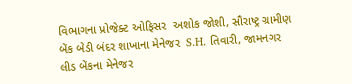વિભાગના પ્રોજેક્ટ ઓફિસર  અશોક જોશી, સૌરાષ્ટ્ર ગ્રામીણ બેંક બેડી બંદર શાખાના મેનેજર  S.H. તિવારી, જામનગર લીડ બેંકના મેનેજર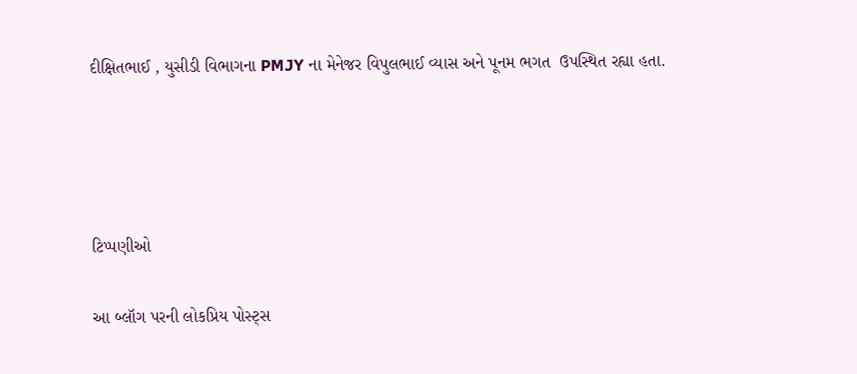દીક્ષિતભાઈ , યુસીડી વિભાગના PMJY ના મેનેજર વિપુલભાઈ વ્યાસ અને પૂનમ ભગત  ઉપસ્થિત રહ્યા હતા.




ટિપ્પણીઓ

આ બ્લૉગ પરની લોકપ્રિય પોસ્ટ્સ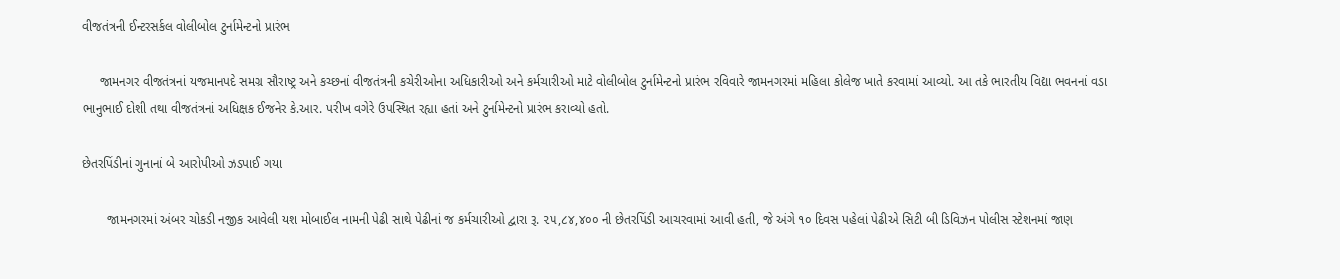વીજતંત્રની ઈન્ટરસર્કલ વોલીબોલ ટુર્નામેન્ટનો પ્રારંભ

     જામનગર વીજતંત્રનાં યજમાનપદે સમગ્ર સૌરાષ્ટ્ર અને કચ્છનાં વીજતંત્રની કચેરીઓના અધિકારીઓ અને કર્મચારીઓ માટે વોલીબોલ ટુર્નામેન્ટનો પ્રારંભ રવિવારે જામનગરમાં મહિલા કોલેજ ખાતે કરવામાં આવ્યો. આ તકે ભારતીય વિદ્યા ભવનનાં વડા ભાનુભાઈ દોશી તથા વીજતંત્રનાં અધિક્ષક ઈજનેર કે.આર. પરીખ વગેરે ઉપસ્થિત રહ્યા હતાં અને ટુર્નામેન્ટનો પ્રારંભ કરાવ્યો હતો.

છેતરપિંડીનાં ગુનાનાં બે આરોપીઓ ઝડપાઈ ગયા

       જામનગરમાં અંબર ચોકડી નજીક આવેલી યશ મોબાઈલ નામની પેઢી સાથે પેઢીનાં જ કર્મચારીઓ દ્વારા રૂ. ૨૫,૮૪,૪૦૦ ની છેતરપિંડી આચરવામાં આવી હતી, જે અંગે ૧૦ દિવસ પહેલાં પેઢીએ સિટી બી ડિવિઝન પોલીસ સ્ટેશનમાં જાણ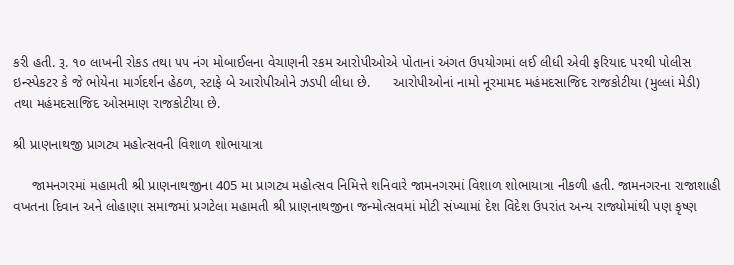કરી હતી. રૂ. ૧૦ લાખની રોકડ તથા ૫૫ નંગ મોબાઈલના વેચાણની રકમ આરોપીઓએ પોતાનાં અંગત ઉપયોગમાં લઈ લીધી એવી ફરિયાદ પરથી પોલીસ ઇન્સ્પેકટર કે જે ભોયેના માર્ગદર્શન હેઠળ, સ્ટાફે બે આરોપીઓને ઝડપી લીધા છે.      આરોપીઓનાં નામો નૂરમામદ મહંમદસાજિદ રાજકોટીયા (મુલ્લાં મેડી) તથા મહંમદસાજિદ ઓસમાણ રાજકોટીયા છે.

શ્રી પ્રાણનાથજી પ્રાગટ્ય મહોત્સવની વિશાળ શોભાયાત્રા

     જામનગરમાં મહામતી શ્રી પ્રાણનાથજીના 405 મા પ્રાગટ્ય મહોત્સવ નિમિત્તે શનિવારે જામનગરમાં વિશાળ શોભાયાત્રા નીકળી હતી. જામનગરના રાજાશાહી વખતના દિવાન અને લોહાણા સમાજમાં પ્રગટેલા મહામતી શ્રી પ્રાણનાથજીના જન્મોત્સવમાં મોટી સંખ્યામાં દેશ વિદેશ ઉપરાંત અન્ય રાજ્યોમાંથી પણ કૃષ્ણ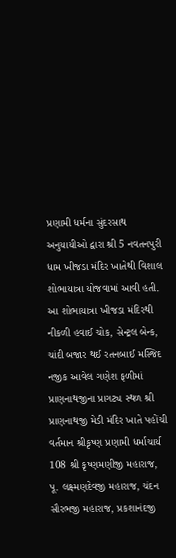પ્રણામી ધર્મના સુંદરસાથ અનુયાયીઓ દ્વારા શ્રી 5 નવતનપુરી ધામ ખીજડા મંદિર ખાતેથી વિશાલ શોભાયાત્રા યોજવામાં આવી હતી. આ શોભાયાત્રા ખીજડા મંદિરથી નીકળી હવાઈ ચોક, સેન્ટ્રલ બેન્ક, ચાંદી બજાર થઈ રતનબાઈ મસ્જિદ  નજીક આવેલ ગણેશ ફળીમાં  પ્રાણનાથજીના પ્રાગટ્ય સ્થળ શ્રી પ્રાણનાથજી મેડી મંદિર ખાતે પહોંચી વર્તમાન શ્રીકૃષ્ણ પ્રણામી ધર્માચાર્ય 108 શ્રી કૃષ્ણમણીજી મહારાજ, પૂ. લક્ષ્મણદેવજી મહારાજ, ચંદન સૌરભજી મહારાજ, પ્રકશાનંદજી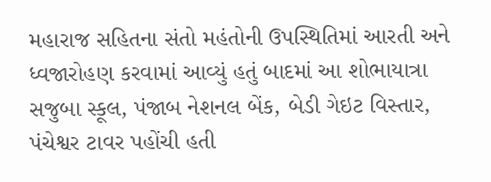મહારાજ સહિતના સંતો મહંતોની ઉપસ્થિતિમાં આરતી અને ધ્વજારોહણ કરવામાં આવ્યું હતું બાદમાં આ શોભાયાત્રા સજુબા સ્કૂલ, પંજાબ નેશનલ બેંક, બેડી ગેઇટ વિસ્તાર, પંચેશ્વર ટાવર પહોંચી હતી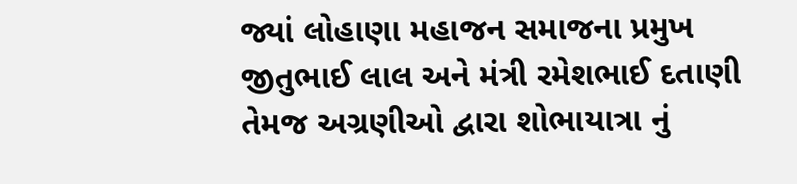જ્યાં લોહાણા મહાજન સમાજના પ્રમુખ જીતુભાઈ લાલ અને મંત્રી રમેશભાઈ દતાણી તેમજ અગ્રણીઓ દ્વારા શોભાયાત્રા નું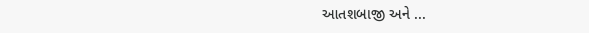આતશબાજી અને ...